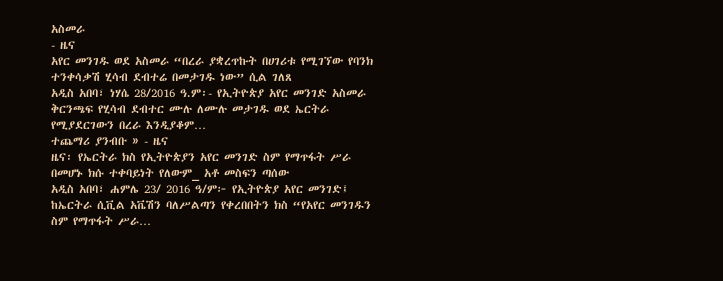አስመራ
- ዜና
አየር መንገዱ ወደ አስመራ “በረራ ያቋረጥኩት በሀገሪቱ የሚገኘው የባንክ ተንቀሳቃሽ ሂሳብ ደብተሬ በመታገዱ ነው” ሲል ገለጸ
አዲስ አበባ፣ ነሃሴ 28/2016 ዓ.ም፡- የኢትዮጵያ አየር መንገድ አስመራ ቅርንጫፍ የሂሳብ ደብተር ሙሉ ለሙሉ መታገዱ ወደ ኤርትራ የሚያደርገውን በረራ እንዲያቆም…
ተጨማሪ ያንብቡ » - ዜና
ዜና፡ የኤርትራ ክስ የኢትዮጵያን አየር መንገድ ስም የማጥፋት ሥራ በመሆኑ ክሱ ተቀባይነት የለውም_ አቶ መስፍን ጣሰው
አዲስ አበባ፣ ሐምሌ 23/ 2016 ዓ/ም፦ የኢትዮጵያ አየር መንገድ፤ ከኤርትራ ሲቪል አቬሽን ባለሥልጣን የቀረበበትን ክስ “የአየር መንገዱን ስም የማጥፋት ሥራ…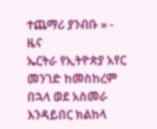ተጨማሪ ያንብቡ » - ዜና
ኤርትራ የኢትዮጵያ አየር መንገድ ከመስከረም በኋላ ወደ አስመራ እንዳይበር ክልከላ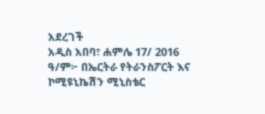አደረገች
አዲስ አበባ፣ ሐምሌ 17/ 2016 ዓ/ም፦ በኤርትራ የትራንስፖርት እና ኮሚዩኒኬሽን ሚኒስቴር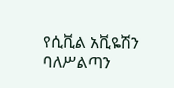የሲቪል አቪዬሽን ባለሥልጣን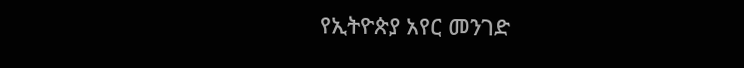የኢትዮጵያ አየር መንገድ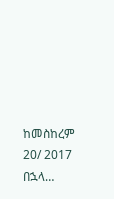ከመስከረም 20/ 2017 በኋላ…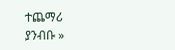ተጨማሪ ያንብቡ »